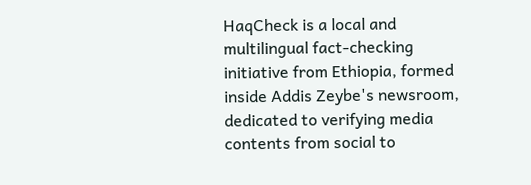HaqCheck is a local and multilingual fact-checking initiative from Ethiopia, formed inside Addis Zeybe's newsroom, dedicated to verifying media contents from social to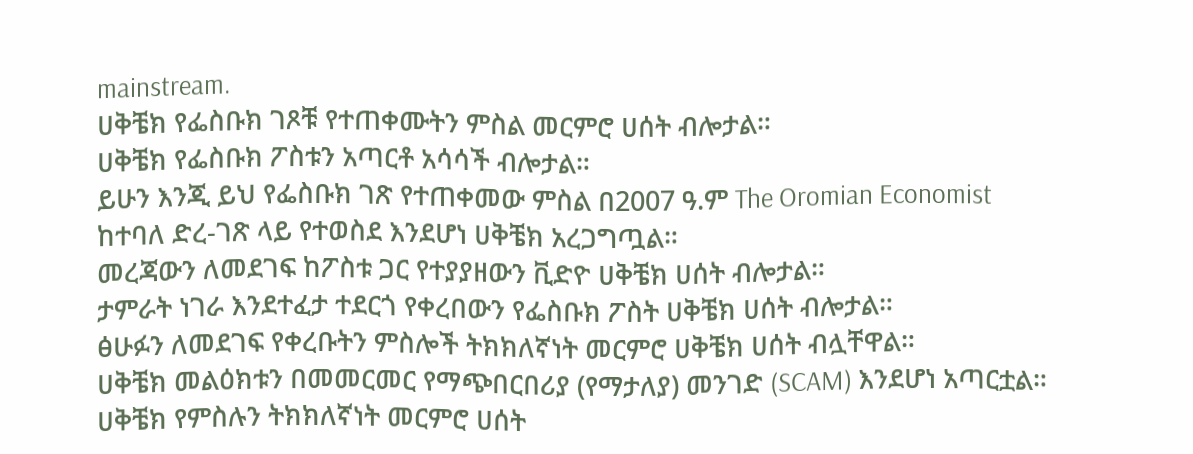mainstream.
ሀቅቼክ የፌስቡክ ገጾቹ የተጠቀሙትን ምስል መርምሮ ሀሰት ብሎታል።
ሀቅቼክ የፌስቡክ ፖስቱን አጣርቶ አሳሳች ብሎታል።
ይሁን እንጂ ይህ የፌስቡክ ገጽ የተጠቀመው ምስል በ2007 ዓ.ም The Oromian Economist ከተባለ ድረ-ገጽ ላይ የተወስደ እንደሆነ ሀቅቼክ አረጋግጧል።
መረጃውን ለመደገፍ ከፖስቱ ጋር የተያያዘውን ቪድዮ ሀቅቼክ ሀሰት ብሎታል።
ታምራት ነገራ እንደተፈታ ተደርጎ የቀረበውን የፌስቡክ ፖስት ሀቅቼክ ሀሰት ብሎታል።
ፅሁፉን ለመደገፍ የቀረቡትን ምስሎች ትክክለኛነት መርምሮ ሀቅቼክ ሀሰት ብሏቸዋል።
ሀቅቼክ መልዕክቱን በመመርመር የማጭበርበሪያ (የማታለያ) መንገድ (SCAM) እንደሆነ አጣርቷል።
ሀቅቼክ የምስሉን ትክክለኛነት መርምሮ ሀሰት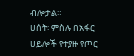ብሎታል።
ሀሰት፡ ምስሉ በአፋር ሀይሎች የተያዙ የጦር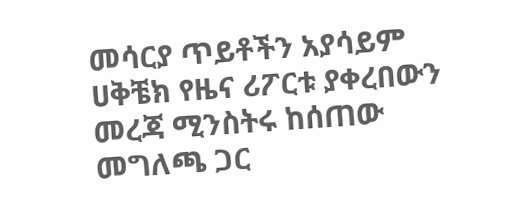መሳርያ ጥይቶችን አያሳይም
ሀቅቼክ የዜና ሪፖርቱ ያቀረበውን መረጃ ሚንስትሩ ከሰጠው መግለጫ ጋር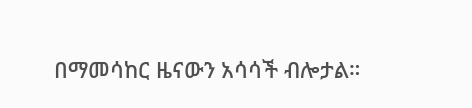በማመሳከር ዜናውን አሳሳች ብሎታል።